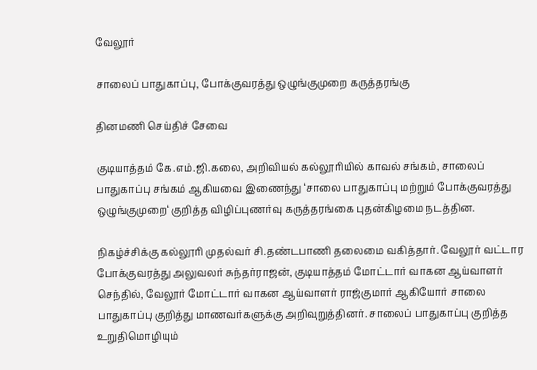வேலூர்

சாலைப் பாதுகாப்பு, போக்குவரத்து ஒழுங்குமுறை கருத்தரங்கு

தினமணி செய்திச் சேவை

குடியாத்தம் கே.எம்.ஜி.கலை, அறிவியல் கல்லூரியில் காவல் சங்கம், சாலைப் பாதுகாப்பு சங்கம் ஆகியவை இணைந்து ‘சாலை பாதுகாப்பு மற்றும் போக்குவரத்து ஒழுங்குமுறை‘ குறித்த விழிப்புணர்வு கருத்தரங்கை புதன்கிழமை நடத்தின.

நிகழ்ச்சிக்கு கல்லூரி முதல்வர் சி.தண்டபாணி தலைமை வகித்தார். வேலூர் வட்டார போக்குவரத்து அலுவலர் சுந்தர்ராஜன், குடியாத்தம் மோட்டார் வாகன ஆய்வாளர் செந்தில், வேலூர் மோட்டார் வாகன ஆய்வாளர் ராஜ்குமார் ஆகியோர் சாலை பாதுகாப்பு குறித்து மாணவர்களுக்கு அறிவுறுத்தினர். சாலைப் பாதுகாப்பு குறித்த உறுதிமொழியும்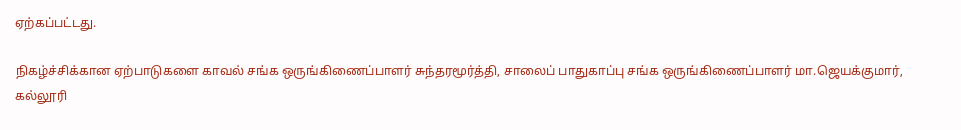ஏற்கப்பட்டது.

நிகழ்ச்சிக்கான ஏற்பாடுகளை காவல் சங்க ஒருங்கிணைப்பாளர் சுந்தரமூர்த்தி, சாலைப் பாதுகாப்பு சங்க ஒருங்கிணைப்பாளர் மா.ஜெயக்குமார், கல்லூரி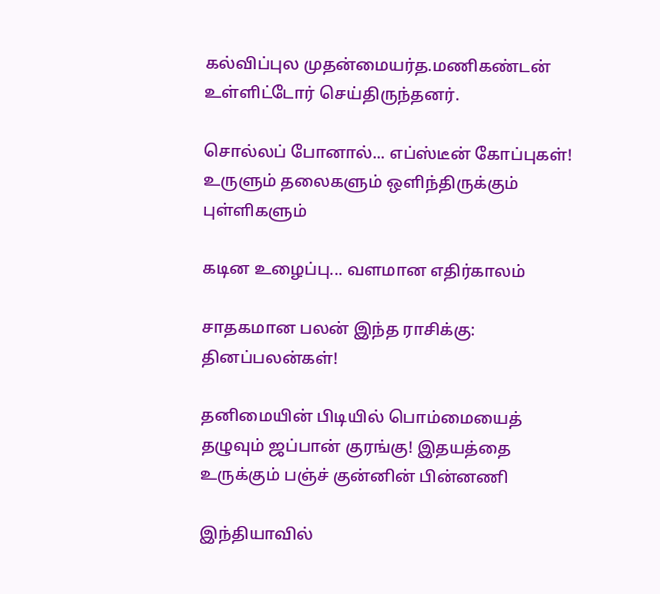கல்விப்புல முதன்மையர்த.மணிகண்டன் உள்ளிட்டோர் செய்திருந்தனர்.

சொல்லப் போனால்... எப்ஸ்டீன் கோப்புகள்! உருளும் தலைகளும் ஒளிந்திருக்கும் புள்ளிகளும்

கடின உழைப்பு... வளமான எதிர்காலம்

சாதகமான பலன் இந்த ராசிக்கு: தினப்பலன்கள்!

தனிமையின் பிடியில் பொம்மையைத் தழுவும் ஜப்பான் குரங்கு! இதயத்தை உருக்கும் பஞ்ச் குன்னின் பின்னணி

இந்தியாவில்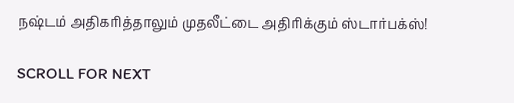நஷ்டம் அதிகரித்தாலும் முதலீட்டை அதிரிக்கும் ஸ்டார்பக்ஸ்!

SCROLL FOR NEXT